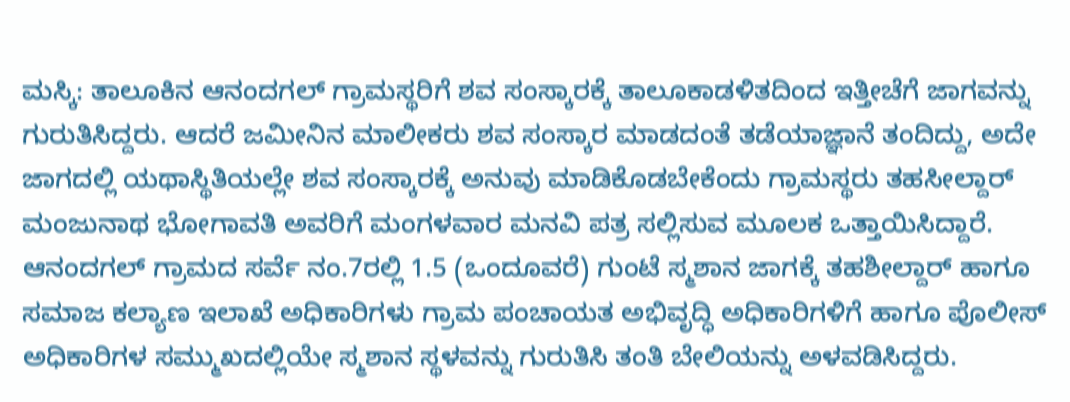ಮಸ್ಕಿ: ತಾಲೂಕಿನ ಆನಂದಗಲ್ ಗ್ರಾಮಸ್ಥರಿಗೆ ಶವ ಸಂಸ್ಕಾರಕ್ಕೆ ತಾಲೂಕಾಡಳಿತದಿಂದ ಇತ್ತೀಚೆಗೆ ಜಾಗವನ್ನು ಗುರುತಿಸಿದ್ದರು. ಆದರೆ ಜಮೀನಿನ ಮಾಲೀಕರು ಶವ ಸಂಸ್ಕಾರ ಮಾಡದಂತೆ ತಡೆಯಾಜ್ಞಾನೆ ತಂದಿದ್ದು, ಅದೇ ಜಾಗದಲ್ಲಿ ಯಥಾಸ್ಥಿತಿಯಲ್ಲೇ ಶವ ಸಂಸ್ಕಾರಕ್ಕೆ ಅನುವು ಮಾಡಿಕೊಡಬೇಕೆಂದು ಗ್ರಾಮಸ್ಥರು ತಹಸೀಲ್ದಾರ್ ಮಂಜುನಾಥ ಭೋಗಾವತಿ ಅವರಿಗೆ ಮಂಗಳವಾರ ಮನವಿ ಪತ್ರ ಸಲ್ಲಿಸುವ ಮೂಲಕ ಒತ್ತಾಯಿಸಿದ್ದಾರೆ.
ಆನಂದಗಲ್ ಗ್ರಾಮದ ಸರ್ವೆ ನಂ.7ರಲ್ಲಿ 1.5 (ಒಂದೂವರೆ) ಗುಂಟೆ ಸ್ಮಶಾನ ಜಾಗಕ್ಕೆ ತಹಶೀಲ್ದಾರ್ ಹಾಗೂ ಸಮಾಜ ಕಲ್ಯಾಣ ಇಲಾಖೆ ಅಧಿಕಾರಿಗಳು ಗ್ರಾಮ ಪಂಚಾಯತ ಅಭಿವೃದ್ಧಿ ಅಧಿಕಾರಿಗಳಿಗೆ ಹಾಗೂ ಪೊಲೀಸ್ ಅಧಿಕಾರಿಗಳ ಸಮ್ಮುಖದಲ್ಲಿಯೇ ಸ್ಮಶಾನ ಸ್ಥಳವನ್ನು ಗುರುತಿಸಿ ತಂತಿ ಬೇಲಿಯನ್ನು ಅಳವಡಿಸಿದ್ದರು.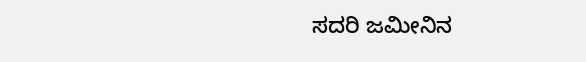ಸದರಿ ಜಮೀನಿನ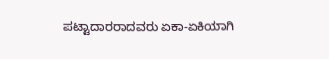ಪಟ್ಟಾದಾರರಾದವರು ಏಕಾ-ಏಕಿಯಾಗಿ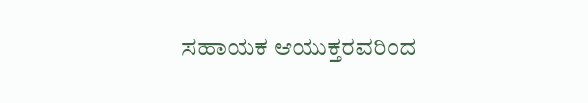ಸಹಾಯಕ ಆಯುಕ್ತರವರಿಂದ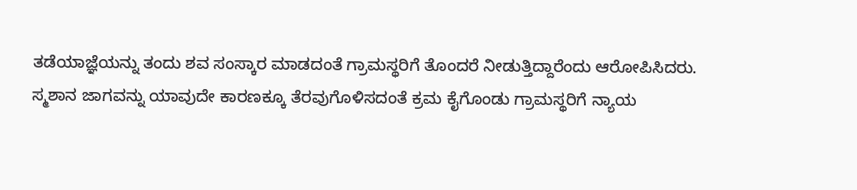ತಡೆಯಾಜ್ಞೆಯನ್ನು ತಂದು ಶವ ಸಂಸ್ಕಾರ ಮಾಡದಂತೆ ಗ್ರಾಮಸ್ಥರಿಗೆ ತೊಂದರೆ ನೀಡುತ್ತಿದ್ದಾರೆಂದು ಆರೋಪಿಸಿದರು.
ಸ್ಮಶಾನ ಜಾಗವನ್ನು ಯಾವುದೇ ಕಾರಣಕ್ಕೂ ತೆರವುಗೊಳಿಸದಂತೆ ಕ್ರಮ ಕೈಗೊಂಡು ಗ್ರಾಮಸ್ಥರಿಗೆ ನ್ಯಾಯ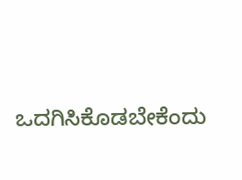ಒದಗಿಸಿಕೊಡಬೇಕೆಂದು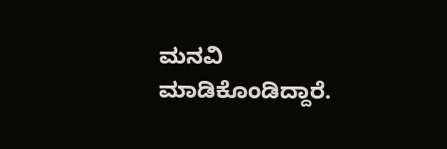ಮನವಿ ಮಾಡಿಕೊಂಡಿದ್ದಾರೆ.